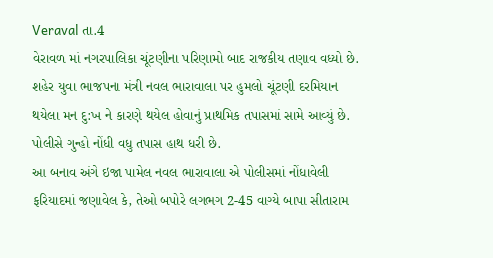Veraval તા.4
વેરાવળ માં નગરપાલિકા ચૂંટણીના પરિણામો બાદ રાજકીય તણાવ વધ્યો છે. શહેર યુવા ભાજપના મંત્રી નવલ ભારાવાલા પર હુમલો ચૂંટણી દરમિયાન થયેલા મન દુ:ખ ને કારણે થયેલ હોવાનું પ્રાથમિક તપાસમાં સામે આવ્યું છે. પોલીસે ગુન્હો નોંધી વધુ તપાસ હાથ ધરી છે.
આ બનાવ અંગે ઇજા પામેલ નવલ ભારાવાલા એ પોલીસમાં નોંધાવેલી ફરિયાદમાં જણાવેલ કે, તેઓ બપોરે લગભગ 2-45 વાગ્યે બાપા સીતારામ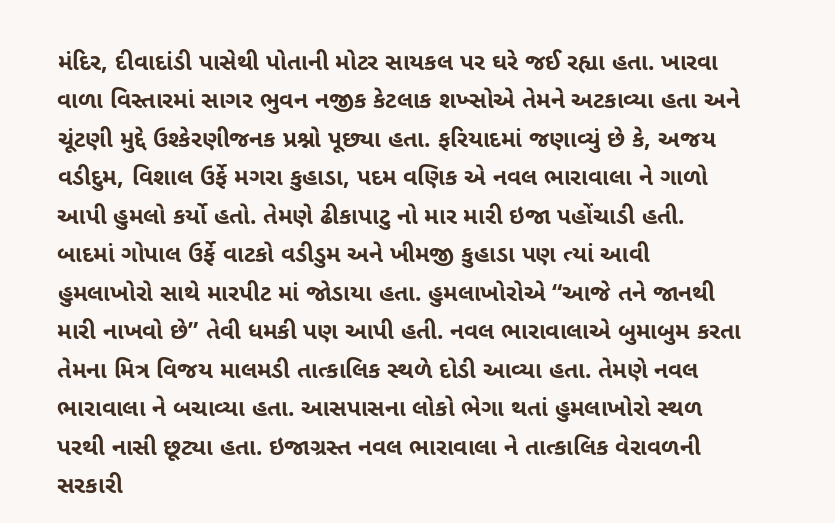મંદિર, દીવાદાંડી પાસેથી પોતાની મોટર સાયકલ પર ઘરે જઈ રહ્યા હતા. ખારવા વાળા વિસ્તારમાં સાગર ભુવન નજીક કેટલાક શખ્સોએ તેમને અટકાવ્યા હતા અને ચૂંટણી મુદ્દે ઉશ્કેરણીજનક પ્રશ્નો પૂછ્યા હતા. ફરિયાદમાં જણાવ્યું છે કે, અજય વડીદુમ, વિશાલ ઉર્ફે મગરા કુહાડા, પદમ વણિક એ નવલ ભારાવાલા ને ગાળો આપી હુમલો કર્યો હતો. તેમણે ઢીકાપાટુ નો માર મારી ઇજા પહોંચાડી હતી.
બાદમાં ગોપાલ ઉર્ફે વાટકો વડીડુમ અને ખીમજી કુહાડા પણ ત્યાં આવી હુમલાખોરો સાથે મારપીટ માં જોડાયા હતા. હુમલાખોરોએ “આજે તને જાનથી મારી નાખવો છે” તેવી ધમકી પણ આપી હતી. નવલ ભારાવાલાએ બુમાબુમ કરતા તેમના મિત્ર વિજય માલમડી તાત્કાલિક સ્થળે દોડી આવ્યા હતા. તેમણે નવલ ભારાવાલા ને બચાવ્યા હતા. આસપાસના લોકો ભેગા થતાં હુમલાખોરો સ્થળ પરથી નાસી છૂટ્યા હતા. ઇજાગ્રસ્ત નવલ ભારાવાલા ને તાત્કાલિક વેરાવળની સરકારી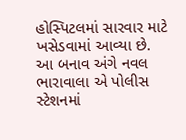હોસ્પિટલમાં સારવાર માટે ખસેડવામાં આવ્યા છે.
આ બનાવ અંગે નવલ ભારાવાલા એ પોલીસ સ્ટેશનમાં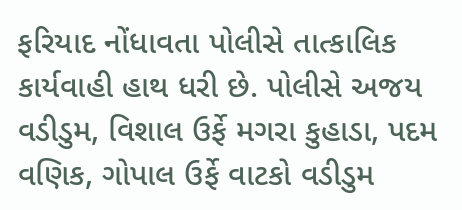ફરિયાદ નોંધાવતા પોલીસે તાત્કાલિક કાર્યવાહી હાથ ધરી છે. પોલીસે અજય વડીડુમ, વિશાલ ઉર્ફે મગરા કુહાડા, પદમ વણિક, ગોપાલ ઉર્ફે વાટકો વડીડુમ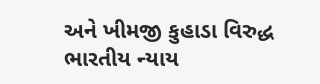અને ખીમજી કુહાડા વિરુદ્ધ ભારતીય ન્યાય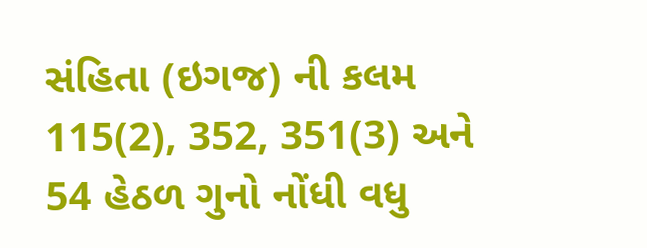સંહિતા (ઇગજ) ની કલમ 115(2), 352, 351(3) અને 54 હેઠળ ગુનો નોંધી વધુ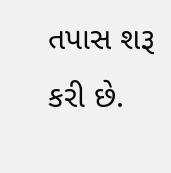તપાસ શરૂ કરી છે.